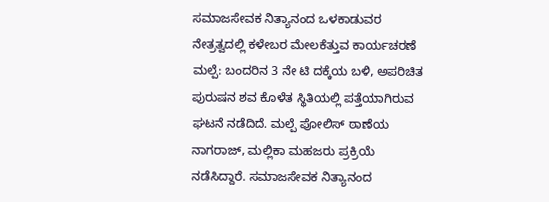ಸಮಾಜಸೇವಕ ನಿತ್ಯಾನಂದ ಒಳಕಾಡುವರ ನೇತ್ರತ್ವದಲ್ಲಿ ಕಳೇಬರ ಮೇಲಕೆತ್ತುವ ಕಾರ್ಯಚರಣೆ
ಮಲ್ಪೆ: ಬಂದರಿನ 3 ನೇ ಟಿ ದಕ್ಕೆಯ ಬಳಿ, ಅಪರಿಚಿತ ಪುರುಷನ ಶವ ಕೊಳೆತ ಸ್ಥಿತಿಯಲ್ಲಿ ಪತ್ತೆಯಾಗಿರುವ ಘಟನೆ ನಡೆದಿದೆ. ಮಲ್ಪೆ ಪೋಲಿಸ್ ಠಾಣೆಯ ನಾಗರಾಜ್, ಮಲ್ಲಿಕಾ ಮಹಜರು ಪ್ರಕ್ರಿಯೆ ನಡೆಸಿದ್ದಾರೆ. ಸಮಾಜಸೇವಕ ನಿತ್ಯಾನಂದ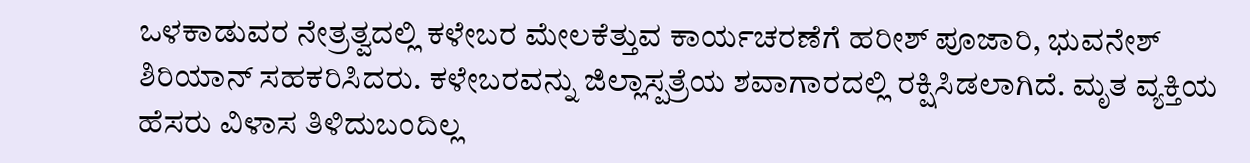ಒಳಕಾಡುವರ ನೇತ್ರತ್ವದಲ್ಲಿ ಕಳೇಬರ ಮೇಲಕೆತ್ತುವ ಕಾರ್ಯಚರಣೆಗೆ ಹರೀಶ್ ಪೂಜಾರಿ, ಭುವನೇಶ್ ಶಿರಿಯಾನ್ ಸಹಕರಿಸಿದರು. ಕಳೇಬರವನ್ನು ಜಿಲ್ಲಾಸ್ಪತ್ರೆಯ ಶವಾಗಾರದಲ್ಲಿ ರಕ್ಷಿಸಿಡಲಾಗಿದೆ. ಮೃತ ವ್ಯಕ್ತಿಯ ಹೆಸರು ವಿಳಾಸ ತಿಳಿದುಬಂದಿಲ್ಲ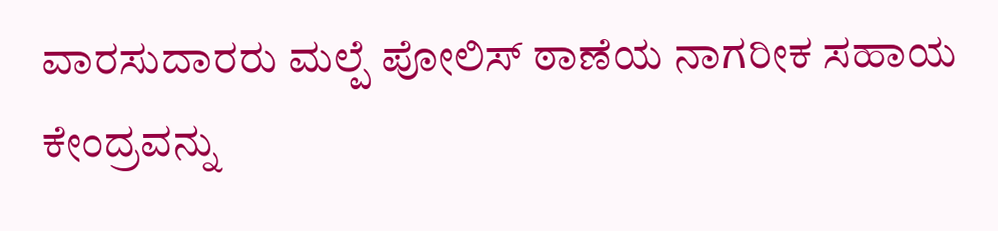ವಾರಸುದಾರರು ಮಲ್ಪೆ ಪೋಲಿಸ್ ಠಾಣೆಯ ನಾಗರೀಕ ಸಹಾಯ ಕೇಂದ್ರವನ್ನು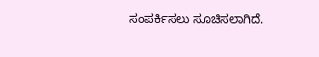ಸಂಪರ್ಕಿಸಲು ಸೂಚಿಸಲಾಗಿದೆ.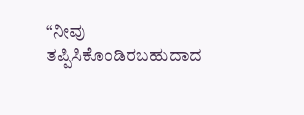“ನೀವು ತಪ್ಪಿಸಿಕೊಂಡಿರಬಹುದಾದ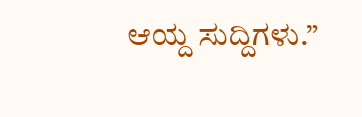ಆಯ್ದ ಸುದ್ದಿಗಳು.”